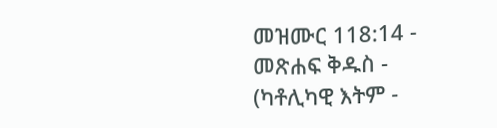መዝሙር 118:14 - መጽሐፍ ቅዱስ - (ካቶሊካዊ እትም -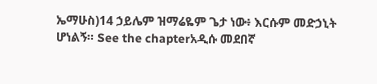ኤማሁስ)14 ኃይሌም ዝማሬዬም ጌታ ነው፥ እርሱም መድኃኒት ሆነልኝ። See the chapterአዲሱ መደበኛ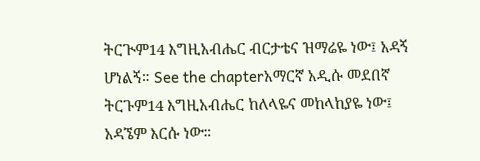ትርጒም14 እግዚአብሔር ብርታቴና ዝማሬዬ ነው፤ አዳኝ ሆነልኝ። See the chapterአማርኛ አዲሱ መደበኛ ትርጉም14 እግዚአብሔር ከለላዬና መከላከያዬ ነው፤ አዳኜም እርሱ ነው።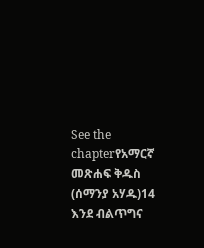See the chapterየአማርኛ መጽሐፍ ቅዱስ (ሰማንያ አሃዱ)14 እንደ ብልጥግና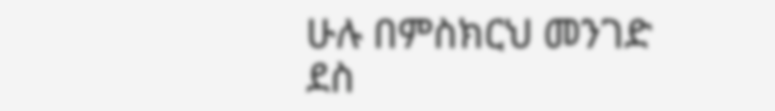ሁሉ በምስክርህ መንገድ ደስ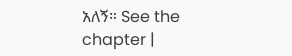አለኝ። See the chapter |